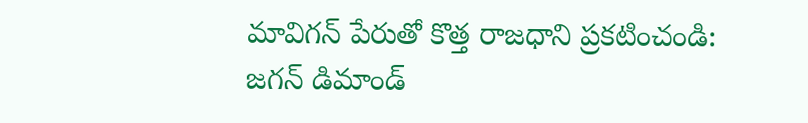మావిగన్ పేరుతో కొత్త రాజధాని ప్రకటించండి: జగన్ డిమాండ్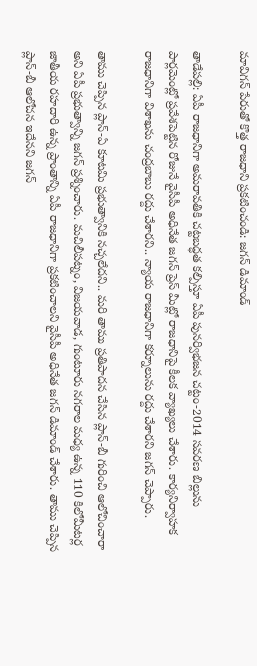మావిగన్ పేరుతో కొత్త రాజధాని ప్రకటించండి: జగన్ డిమాండ్

తాడేపల్లి: ఏపీ రాజధానిగా అమరావతికి చట్టబద్ధత కల్పిస్తూ ఏపీ పునర్విభజన చట్టం-2014 సవరణ బిల్లును పార్లమెంట్లో ప్రవేశపెట్టిన రోజునే వైసీపీ అధినేత జగన్ ప్రెస్ మీట్లో రాజధానిపై కీలక వ్యాఖ్యలు చేశారు. కార్యనిర్వాహక రాజధానిగా విశాఖను చంద్రబాబు రద్దు చేశారని.. న్యాయ రాజధానిగా కర్నూలును రద్దు చేశారని జగన్ చెప్పారు.

తాము చెప్పిన ప్లాన్-ఏ కూటమి ప్రభుత్వానికి నచ్చలేదని.. మరి తాము ప్రతిపాదన చేసిన ప్లాన్-బీ గురించి ఆలోచించారా అని ఏపీ ప్రభుత్వాన్ని జగన్ ప్రశ్నించారు. మచిలీపట్నం, విజయవాడ, గుంటూరు నగరాల మధ్య ఉన్న 110 కిలోమీటర్ల జాతీయ రహదారి ఉన్న ప్రాంతాన్ని ఏపీ రాజధానిగా ప్రకటించాలని వైసీపీ అధినేత జగన్ డిమాండ్ చేశారు. తాము చెప్పిన ప్లాన్-బీ ఆలోచన ఇదేనని జగన్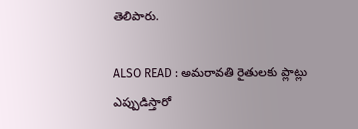తెలిపారు.

ALSO READ : అమరావతి రైతులకు ప్లాట్లు ఎప్పుడిస్తారో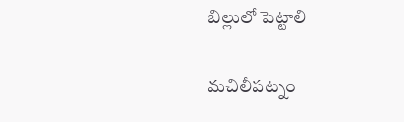బిల్లులో పెట్టాలి

మచిలీపట్నం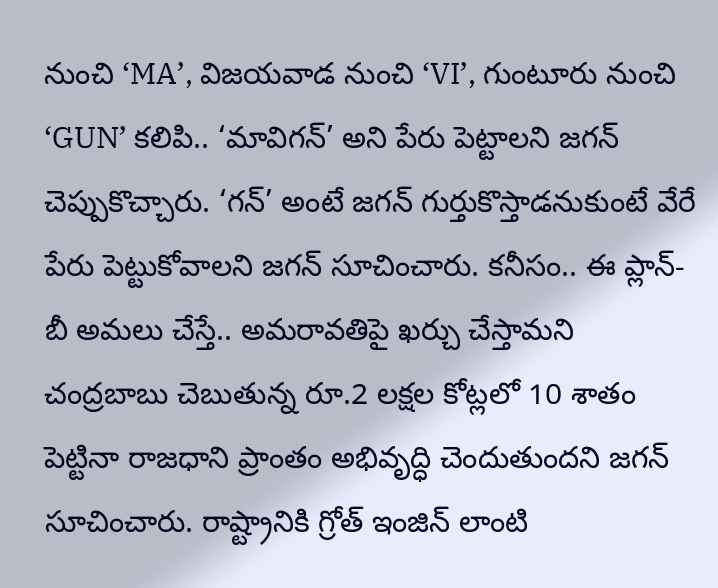నుంచి ‘MA’, విజయవాడ నుంచి ‘VI’, గుంటూరు నుంచి ‘GUN’ కలిపి.. ‘మావిగన్’ అని పేరు పెట్టాలని జగన్ చెప్పుకొచ్చారు. ‘గన్’ అంటే జగన్ గుర్తుకొస్తాడనుకుంటే వేరే పేరు పెట్టుకోవాలని జగన్ సూచించారు. కనీసం.. ఈ ప్లాన్-బీ అమలు చేస్తే.. అమరావతిపై ఖర్చు చేస్తామని చంద్రబాబు చెబుతున్న రూ.2 లక్షల కోట్లలో 10 శాతం పెట్టినా రాజధాని ప్రాంతం అభివృద్ధి చెందుతుందని జగన్ సూచించారు. రాష్ట్రానికి గ్రోత్ ఇంజిన్ లాంటి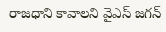రాజధాని కావాలని వైఎస్ జగన్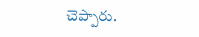చెప్పారు.